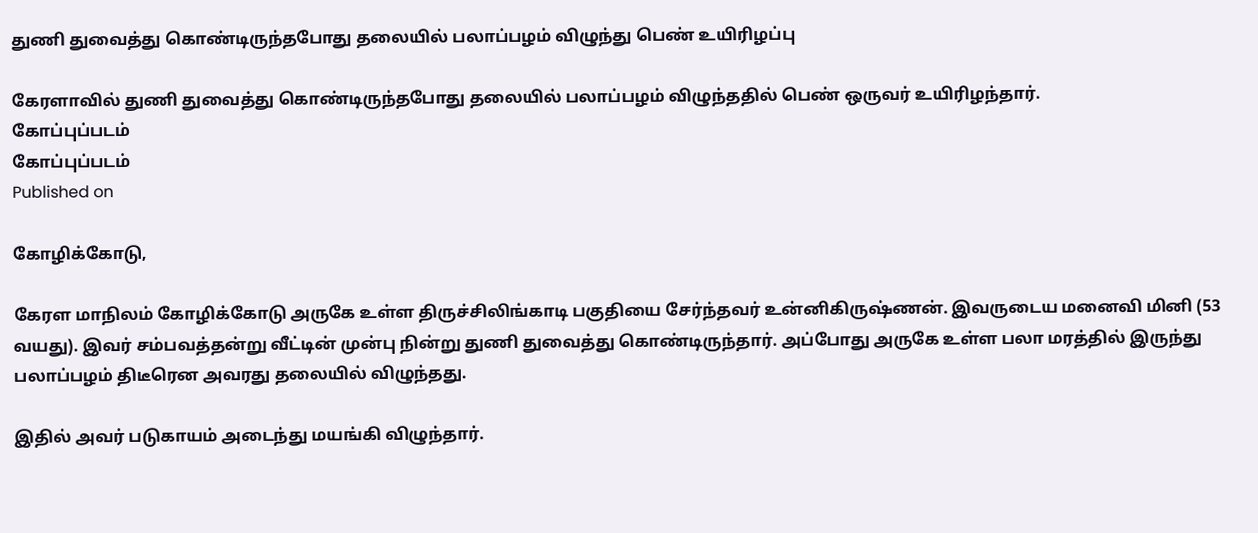துணி துவைத்து கொண்டிருந்தபோது தலையில் பலாப்பழம் விழுந்து பெண் உயிரிழப்பு

கேரளாவில் துணி துவைத்து கொண்டிருந்தபோது தலையில் பலாப்பழம் விழுந்ததில் பெண் ஒருவர் உயிரிழந்தார்.
கோப்புப்படம்
கோப்புப்படம்
Published on

கோழிக்கோடு,

கேரள மாநிலம் கோழிக்கோடு அருகே உள்ள திருச்சிலிங்காடி பகுதியை சேர்ந்தவர் உன்னிகிருஷ்ணன். இவருடைய மனைவி மினி (53 வயது). இவர் சம்பவத்தன்று வீட்டின் முன்பு நின்று துணி துவைத்து கொண்டிருந்தார். அப்போது அருகே உள்ள பலா மரத்தில் இருந்து பலாப்பழம் திடீரென அவரது தலையில் விழுந்தது.

இதில் அவர் படுகாயம் அடைந்து மயங்கி விழுந்தார்.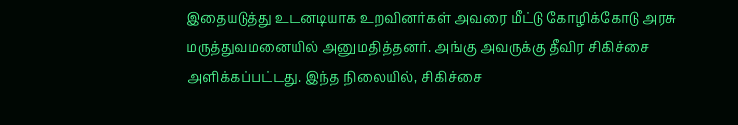இதையடுத்து உடனடியாக உறவினர்கள் அவரை மீட்டு கோழிக்கோடு அரசு மருத்துவமனையில் அனுமதித்தனர். அங்கு அவருக்கு தீவிர சிகிச்சை அளிக்கப்பட்டது. இந்த நிலையில், சிகிச்சை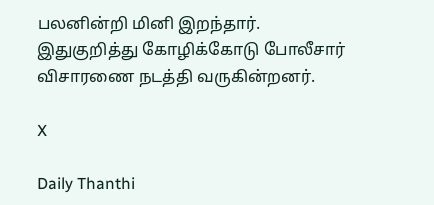பலனின்றி மினி இறந்தார். இதுகுறித்து கோழிக்கோடு போலீசார் விசாரணை நடத்தி வருகின்றனர்.

X

Daily Thanthi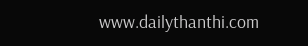www.dailythanthi.com